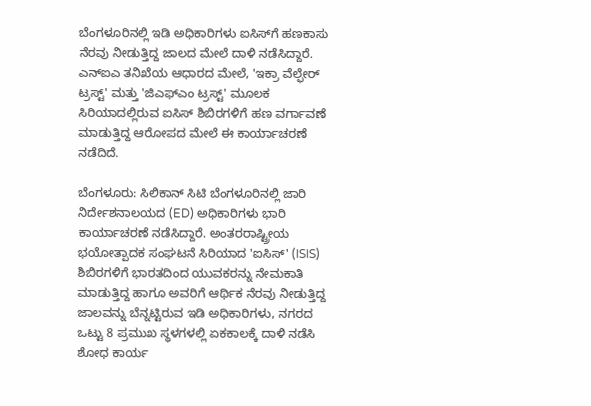ಬೆಂಗಳೂರಿನಲ್ಲಿ ಇಡಿ ಅಧಿಕಾರಿಗಳು ಐಸಿಸ್‌ಗೆ ಹಣಕಾಸು ನೆರವು ನೀಡುತ್ತಿದ್ದ ಜಾಲದ ಮೇಲೆ ದಾಳಿ ನಡೆಸಿದ್ದಾರೆ. ಎನ್‌ಐಎ ತನಿಖೆಯ ಆಧಾರದ ಮೇಲೆ, 'ಇಕ್ರಾ ವೆಲ್ಫೇರ್ ಟ್ರಸ್ಟ್' ಮತ್ತು 'ಜಿಎಫ್‌ಎಂ ಟ್ರಸ್ಟ್' ಮೂಲಕ ಸಿರಿಯಾದಲ್ಲಿರುವ ಐಸಿಸ್ ಶಿಬಿರಗಳಿಗೆ ಹಣ ವರ್ಗಾವಣೆ ಮಾಡುತ್ತಿದ್ದ ಆರೋಪದ ಮೇಲೆ ಈ ಕಾರ್ಯಾಚರಣೆ ನಡೆದಿದೆ.

ಬೆಂಗಳೂರು: ಸಿಲಿಕಾನ್ ಸಿಟಿ ಬೆಂಗಳೂರಿನಲ್ಲಿ ಜಾರಿ ನಿರ್ದೇಶನಾಲಯದ (ED) ಅಧಿಕಾರಿಗಳು ಭಾರಿ ಕಾರ್ಯಾಚರಣೆ ನಡೆಸಿದ್ದಾರೆ. ಅಂತರರಾಷ್ಟ್ರೀಯ ಭಯೋತ್ಪಾದಕ ಸಂಘಟನೆ ಸಿರಿಯಾದ 'ಐಸಿಸ್' (ISIS) ಶಿಬಿರಗಳಿಗೆ ಭಾರತದಿಂದ ಯುವಕರನ್ನು ನೇಮಕಾತಿ ಮಾಡುತ್ತಿದ್ದ ಹಾಗೂ ಅವರಿಗೆ ಆರ್ಥಿಕ ನೆರವು ನೀಡುತ್ತಿದ್ದ ಜಾಲವನ್ನು ಬೆನ್ನಟ್ಟಿರುವ ಇಡಿ ಅಧಿಕಾರಿಗಳು, ನಗರದ ಒಟ್ಟು 8 ಪ್ರಮುಖ ಸ್ಥಳಗಳಲ್ಲಿ ಏಕಕಾಲಕ್ಕೆ ದಾಳಿ ನಡೆಸಿ ಶೋಧ ಕಾರ್ಯ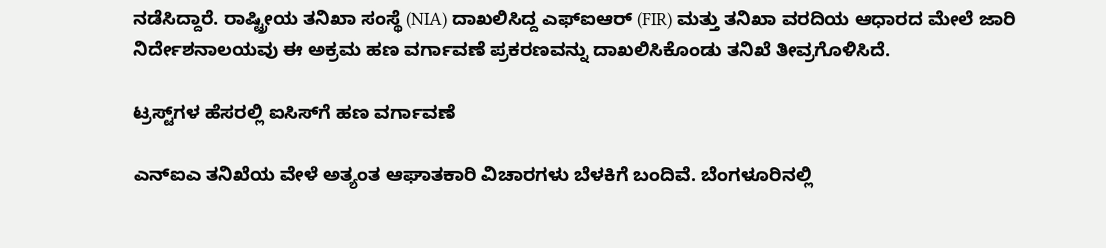ನಡೆಸಿದ್ದಾರೆ. ರಾಷ್ಟ್ರೀಯ ತನಿಖಾ ಸಂಸ್ಥೆ (NIA) ದಾಖಲಿಸಿದ್ದ ಎಫ್‌ಐಆರ್ (FIR) ಮತ್ತು ತನಿಖಾ ವರದಿಯ ಆಧಾರದ ಮೇಲೆ ಜಾರಿ ನಿರ್ದೇಶನಾಲಯವು ಈ ಅಕ್ರಮ ಹಣ ವರ್ಗಾವಣೆ ಪ್ರಕರಣವನ್ನು ದಾಖಲಿಸಿಕೊಂಡು ತನಿಖೆ ತೀವ್ರಗೊಳಿಸಿದೆ.

ಟ್ರಸ್ಟ್‌ಗಳ ಹೆಸರಲ್ಲಿ ಐಸಿಸ್‌ಗೆ ಹಣ ವರ್ಗಾವಣೆ

ಎನ್‌ಐಎ ತನಿಖೆಯ ವೇಳೆ ಅತ್ಯಂತ ಆಘಾತಕಾರಿ ವಿಚಾರಗಳು ಬೆಳಕಿಗೆ ಬಂದಿವೆ. ಬೆಂಗಳೂರಿನಲ್ಲಿ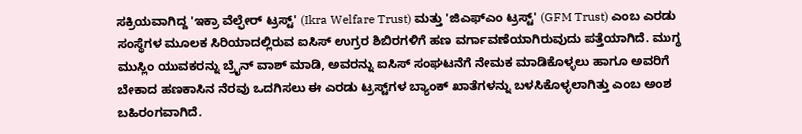ಸಕ್ರಿಯವಾಗಿದ್ದ 'ಇಕ್ರಾ ವೆಲ್ಫೇರ್ ಟ್ರಸ್ಟ್' (Ikra Welfare Trust) ಮತ್ತು 'ಜಿಎಫ್‌ಎಂ ಟ್ರಸ್ಟ್' (GFM Trust) ಎಂಬ ಎರಡು ಸಂಸ್ಥೆಗಳ ಮೂಲಕ ಸಿರಿಯಾದಲ್ಲಿರುವ ಐಸಿಸ್ ಉಗ್ರರ ಶಿಬಿರಗಳಿಗೆ ಹಣ ವರ್ಗಾವಣೆಯಾಗಿರುವುದು ಪತ್ತೆಯಾಗಿದೆ. ಮುಗ್ಧ ಮುಸ್ಲಿಂ ಯುವಕರನ್ನು ಬ್ರೈನ್ ವಾಶ್ ಮಾಡಿ, ಅವರನ್ನು ಐಸಿಸ್ ಸಂಘಟನೆಗೆ ನೇಮಕ ಮಾಡಿಕೊಳ್ಳಲು ಹಾಗೂ ಅವರಿಗೆ ಬೇಕಾದ ಹಣಕಾಸಿನ ನೆರವು ಒದಗಿಸಲು ಈ ಎರಡು ಟ್ರಸ್ಟ್‌ಗಳ ಬ್ಯಾಂಕ್ ಖಾತೆಗಳನ್ನು ಬಳಸಿಕೊಳ್ಳಲಾಗಿತ್ತು ಎಂಬ ಅಂಶ ಬಹಿರಂಗವಾಗಿದೆ.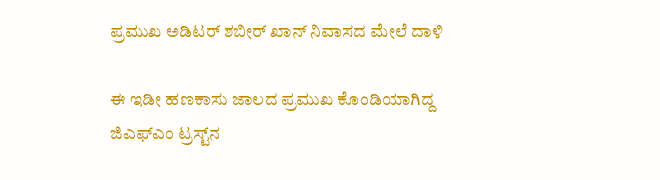ಪ್ರಮುಖ ಅಡಿಟರ್ ಶಬೀರ್ ಖಾನ್ ನಿವಾಸದ ಮೇಲೆ ದಾಳಿ

ಈ ಇಡೀ ಹಣಕಾಸು ಜಾಲದ ಪ್ರಮುಖ ಕೊಂಡಿಯಾಗಿದ್ದ ಜಿಎಫ್‌ಎಂ ಟ್ರಸ್ಟ್‌ನ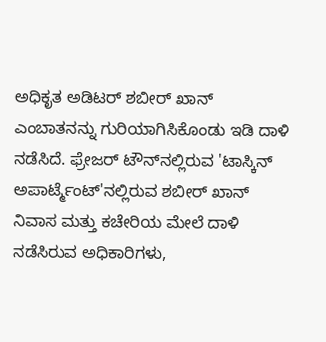ಅಧಿಕೃತ ಅಡಿಟರ್ ಶಬೀರ್ ಖಾನ್ ಎಂಬಾತನನ್ನು ಗುರಿಯಾಗಿಸಿಕೊಂಡು ಇಡಿ ದಾಳಿ ನಡೆಸಿದೆ. ಫ್ರೇಜರ್ ಟೌನ್‌ನಲ್ಲಿರುವ 'ಟಾಸ್ಕಿನ್ ಅಪಾರ್ಟ್ಮೆಂಟ್'ನಲ್ಲಿರುವ ಶಬೀರ್ ಖಾನ್ ನಿವಾಸ ಮತ್ತು ಕಚೇರಿಯ ಮೇಲೆ ದಾಳಿ ನಡೆಸಿರುವ ಅಧಿಕಾರಿಗಳು,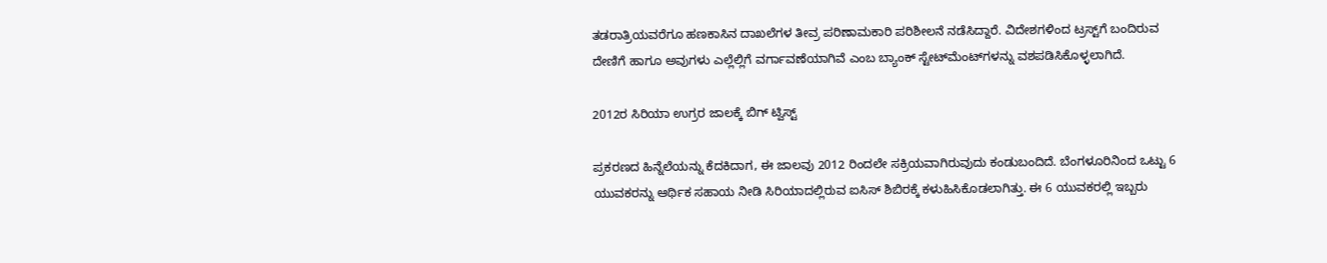ತಡರಾತ್ರಿಯವರೆಗೂ ಹಣಕಾಸಿನ ದಾಖಲೆಗಳ ತೀವ್ರ ಪರಿಣಾಮಕಾರಿ ಪರಿಶೀಲನೆ ನಡೆಸಿದ್ದಾರೆ. ವಿದೇಶಗಳಿಂದ ಟ್ರಸ್ಟ್‌ಗೆ ಬಂದಿರುವ ದೇಣಿಗೆ ಹಾಗೂ ಅವುಗಳು ಎಲ್ಲೆಲ್ಲಿಗೆ ವರ್ಗಾವಣೆಯಾಗಿವೆ ಎಂಬ ಬ್ಯಾಂಕ್ ಸ್ಟೇಟ್‌ಮೆಂಟ್‌ಗಳನ್ನು ವಶಪಡಿಸಿಕೊಳ್ಳಲಾಗಿದೆ.

2012ರ ಸಿರಿಯಾ ಉಗ್ರರ ಜಾಲಕ್ಕೆ ಬಿಗ್ ಟ್ವಿಸ್ಟ್

ಪ್ರಕರಣದ ಹಿನ್ನೆಲೆಯನ್ನು ಕೆದಕಿದಾಗ, ಈ ಜಾಲವು 2012 ರಿಂದಲೇ ಸಕ್ರಿಯವಾಗಿರುವುದು ಕಂಡುಬಂದಿದೆ. ಬೆಂಗಳೂರಿನಿಂದ ಒಟ್ಟು 6 ಯುವಕರನ್ನು ಆರ್ಥಿಕ ಸಹಾಯ ನೀಡಿ ಸಿರಿಯಾದಲ್ಲಿರುವ ಐಸಿಸ್ ಶಿಬಿರಕ್ಕೆ ಕಳುಹಿಸಿಕೊಡಲಾಗಿತ್ತು. ಈ 6 ಯುವಕರಲ್ಲಿ ಇಬ್ಬರು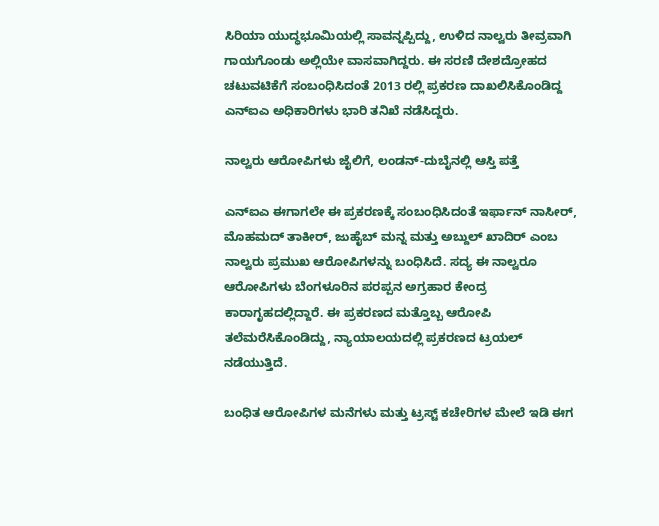ಸಿರಿಯಾ ಯುದ್ಧಭೂಮಿಯಲ್ಲಿ ಸಾವನ್ನಪ್ಪಿದ್ದು, ಉಳಿದ ನಾಲ್ವರು ತೀವ್ರವಾಗಿ ಗಾಯಗೊಂಡು ಅಲ್ಲಿಯೇ ವಾಸವಾಗಿದ್ದರು. ಈ ಸರಣಿ ದೇಶದ್ರೋಹದ ಚಟುವಟಿಕೆಗೆ ಸಂಬಂಧಿಸಿದಂತೆ 2013 ರಲ್ಲಿ ಪ್ರಕರಣ ದಾಖಲಿಸಿಕೊಂಡಿದ್ದ ಎನ್‌ಐಎ ಅಧಿಕಾರಿಗಳು ಭಾರಿ ತನಿಖೆ ನಡೆಸಿದ್ದರು.

ನಾಲ್ವರು ಆರೋಪಿಗಳು ಜೈಲಿಗೆ, ಲಂಡನ್-ದುಬೈನಲ್ಲಿ ಆಸ್ತಿ ಪತ್ತೆ

ಎನ್‌ಐಎ ಈಗಾಗಲೇ ಈ ಪ್ರಕರಣಕ್ಕೆ ಸಂಬಂಧಿಸಿದಂತೆ ಇರ್ಫಾನ್ ನಾಸೀರ್, ಮೊಹಮದ್ ತಾಕೀರ್, ಜುಹೈಬ್ ಮನ್ನ ಮತ್ತು ಅಬ್ದುಲ್ ಖಾದಿರ್ ಎಂಬ ನಾಲ್ವರು ಪ್ರಮುಖ ಆರೋಪಿಗಳನ್ನು ಬಂಧಿಸಿದೆ. ಸದ್ಯ ಈ ನಾಲ್ವರೂ ಆರೋಪಿಗಳು ಬೆಂಗಳೂರಿನ ಪರಪ್ಪನ ಅಗ್ರಹಾರ ಕೇಂದ್ರ ಕಾರಾಗೃಹದಲ್ಲಿದ್ದಾರೆ. ಈ ಪ್ರಕರಣದ ಮತ್ತೊಬ್ಬ ಆರೋಪಿ ತಲೆಮರೆಸಿಕೊಂಡಿದ್ದು, ನ್ಯಾಯಾಲಯದಲ್ಲಿ ಪ್ರಕರಣದ ಟ್ರಯಲ್ ನಡೆಯುತ್ತಿದೆ.

ಬಂಧಿತ ಆರೋಪಿಗಳ ಮನೆಗಳು ಮತ್ತು ಟ್ರಸ್ಟ್ ಕಚೇರಿಗಳ ಮೇಲೆ ಇಡಿ ಈಗ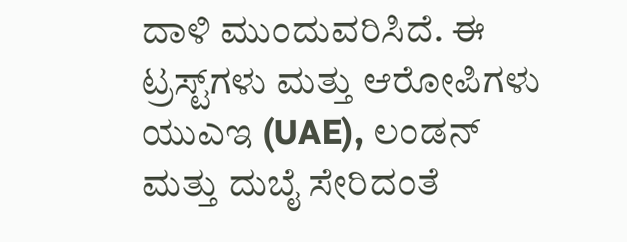ದಾಳಿ ಮುಂದುವರಿಸಿದೆ. ಈ ಟ್ರಸ್ಟ್‌ಗಳು ಮತ್ತು ಆರೋಪಿಗಳು ಯುಎಇ (UAE), ಲಂಡನ್ ಮತ್ತು ದುಬೈ ಸೇರಿದಂತೆ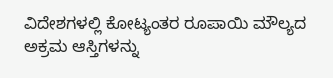ವಿದೇಶಗಳಲ್ಲಿ ಕೋಟ್ಯಂತರ ರೂಪಾಯಿ ಮೌಲ್ಯದ ಅಕ್ರಮ ಆಸ್ತಿಗಳನ್ನು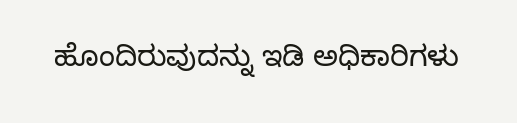ಹೊಂದಿರುವುದನ್ನು ಇಡಿ ಅಧಿಕಾರಿಗಳು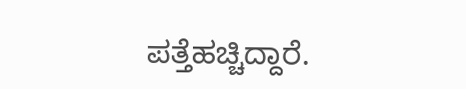ಪತ್ತೆಹಚ್ಚಿದ್ದಾರೆ.